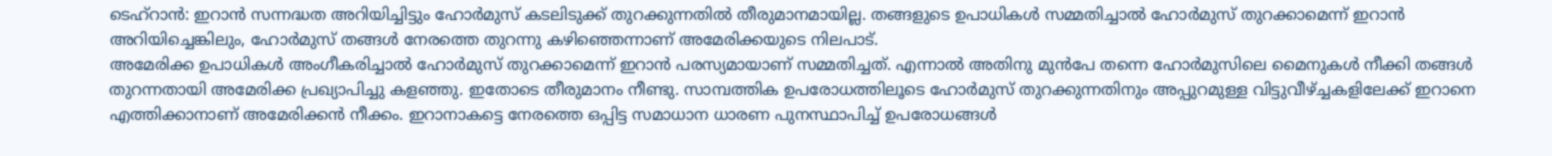ടെഹ്റാൻ: ഇറാൻ സന്നദ്ധത അറിയിച്ചിട്ടും ഹോർമുസ് കടലിടുക്ക് തുറക്കുന്നതിൽ തീരുമാനമായില്ല. തങ്ങളുടെ ഉപാധികൾ സമ്മതിച്ചാൽ ഹോർമുസ് തുറക്കാമെന്ന് ഇറാൻ അറിയിച്ചെങ്കിലും, ഹോർമുസ് തങ്ങൾ നേരത്തെ തുറന്നു കഴിഞ്ഞെന്നാണ് അമേരിക്കയുടെ നിലപാട്.
അമേരിക്ക ഉപാധികൾ അംഗീകരിച്ചാൽ ഹോർമുസ് തുറക്കാമെന്ന് ഇറാൻ പരസ്യമായാണ് സമ്മതിച്ചത്. എന്നാൽ അതിനു മുൻപേ തന്നെ ഹോർമുസിലെ മൈനുകൾ നീക്കി തങ്ങൾ തുറന്നതായി അമേരിക്ക പ്രഖ്യാപിച്ചു കളഞ്ഞു. ഇതോടെ തീരുമാനം നീണ്ടു. സാമ്പത്തിക ഉപരോധത്തിലൂടെ ഹോർമുസ് തുറക്കുന്നതിനും അപ്പുറമുള്ള വിട്ടുവീഴ്ച്ചകളിലേക്ക് ഇറാനെ എത്തിക്കാനാണ് അമേരിക്കൻ നീക്കം. ഇറാനാകട്ടെ നേരത്തെ ഒപ്പിട്ട സമാധാന ധാരണ പുനസ്ഥാപിച്ച് ഉപരോധങ്ങൾ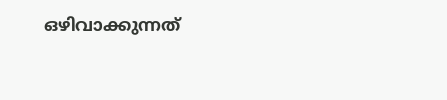ഒഴിവാക്കുന്നത്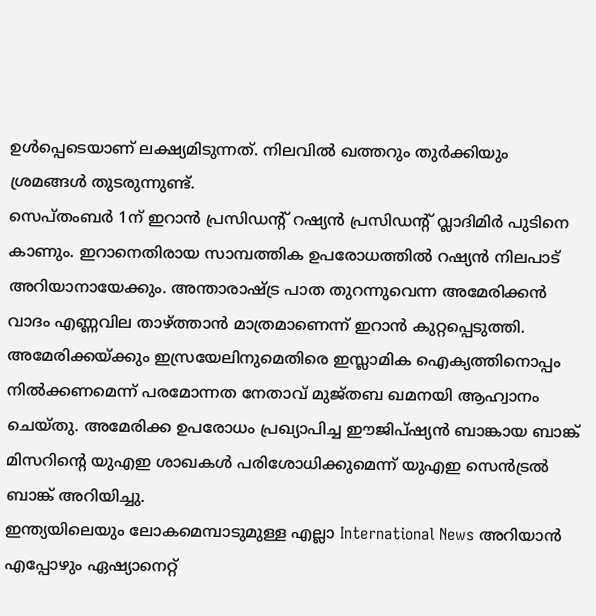ഉൾപ്പെടെയാണ് ലക്ഷ്യമിടുന്നത്. നിലവിൽ ഖത്തറും തുർക്കിയും ശ്രമങ്ങൾ തുടരുന്നുണ്ട്.
സെപ്തംബർ 1ന് ഇറാൻ പ്രസിഡന്റ് റഷ്യൻ പ്രസിഡന്റ് വ്ലാദിമിർ പുടിനെ കാണും. ഇറാനെതിരായ സാമ്പത്തിക ഉപരോധത്തിൽ റഷ്യൻ നിലപാട് അറിയാനായേക്കും. അന്താരാഷ്ട്ര പാത തുറന്നുവെന്ന അമേരിക്കൻ വാദം എണ്ണവില താഴ്ത്താൻ മാത്രമാണെന്ന് ഇറാൻ കുറ്റപ്പെടുത്തി. അമേരിക്കയ്ക്കും ഇസ്രയേലിനുമെതിരെ ഇസ്ലാമിക ഐക്യത്തിനൊപ്പം നിൽക്കണമെന്ന് പരമോന്നത നേതാവ് മുജ്തബ ഖമനയി ആഹ്വാനം ചെയ്തു. അമേരിക്ക ഉപരോധം പ്രഖ്യാപിച്ച ഈജിപ്ഷ്യൻ ബാങ്കായ ബാങ്ക് മിസറിന്റെ യുഎഇ ശാഖകൾ പരിശോധിക്കുമെന്ന് യുഎഇ സെൻട്രൽ ബാങ്ക് അറിയിച്ചു.
ഇന്ത്യയിലെയും ലോകമെമ്പാടുമുള്ള എല്ലാ International News അറിയാൻ എപ്പോഴും ഏഷ്യാനെറ്റ്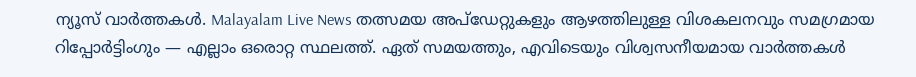ന്യൂസ് വാർത്തകൾ. Malayalam Live News തത്സമയ അപ്ഡേറ്റുകളും ആഴത്തിലുള്ള വിശകലനവും സമഗ്രമായ റിപ്പോർട്ടിംഗും — എല്ലാം ഒരൊറ്റ സ്ഥലത്ത്. ഏത് സമയത്തും, എവിടെയും വിശ്വസനീയമായ വാർത്തകൾ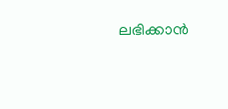ലഭിക്കാൻ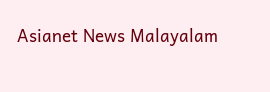Asianet News Malayalam